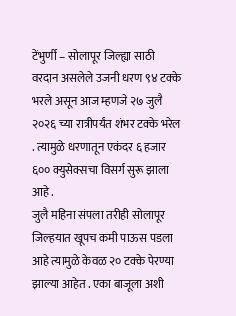टेंभुर्णी – सोलापूर जिल्ह्या साठी वरदान असलेले उजनी धरण ९४ टक्के भरले असून आज म्हणजे २७ जुलै २०२६ च्या रात्रीपर्यंत शंभर टक्के भरेल . त्यामुळे धरणातून एकंदर ६ हजार ६०० क्युसेक्सचा विसर्ग सुरू झाला आहे .
जुलै महिना संपला तरीही सोलापूर जिल्हयात खूपच कमी पाऊस पडला आहे त्यामुळे केवळ २० टक्के पेरण्या झाल्या आहेत . एका बाजूला अशी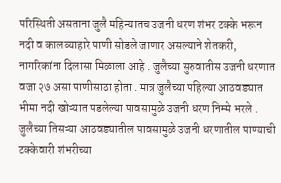परिस्थिती असताना जुलै महिन्यातच उजनी धरण शंभर टक्के भरून नदी व कालव्याहारे पाणी सोडले जाणार असल्याने शेतकरी, नागरिकांना दिलासा मिळाला आहे . जुलैच्या सुरुवातीस उजनी धरणात वजा २७ असा पाणीसाठा होता . मात्र जुलैच्या पहिल्या आठवड्यात भीमा नदी खोऱ्यात पडलेल्या पावसामुळे उजनी धरण निम्मे भरले . जुलैच्या तिसऱ्या आठवड्यातील पावसामुळे उजनी धरणातील पाण्याची टक्केवारी शंभरीच्या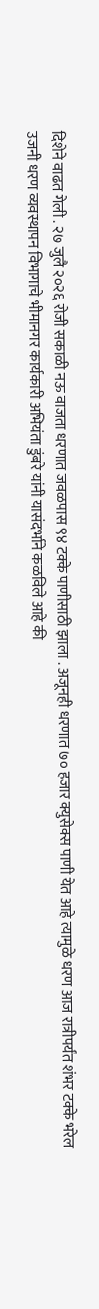दिशेने वाढत गेली . २७ जुलै २०२६ रोजी सकाळी नऊ वाजता धरणात जवळपास ९४ टक्के पाणीसाठी झाला . अजूनही धरणात ७० हजार क्युसेक्स पाणी येत आहे त्यामुळे धरण आज रात्रीपर्यंत शंभर टक्के भरेल
उजनी धरण व्यवस्थापन विभागाचे भीमानगर कार्यकारी अभियंता डुंबरे यांनी यासंदर्भाने कळविले आहे की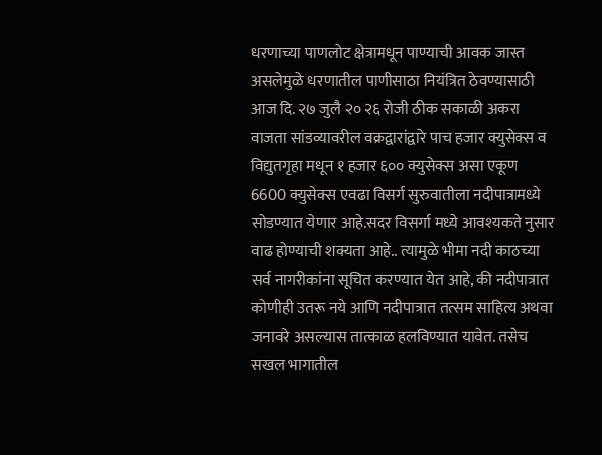धरणाच्या पाणलोट क्षेत्रामधून पाण्याची आवक जास्त असलेमुळे धरणातील पाणीसाठा नियंत्रित ठेवण्यासाठी आज दि. २७ जुलै २० २६ रोजी ठीक सकाळी अकरा वाजता सांडव्यावरील वक्रद्वारांद्वारे पाच हजार क्युसेक्स व विद्युतगृहा मधून १ हजार ६०० क्युसेक्स असा एकूण 6600 क्युसेक्स एवढा विसर्ग सुरुवातीला नदीपात्रामध्ये सोडण्यात येणार आहे.सदर विसर्गा मध्ये आवश्यकते नुसार वाढ होण्याची शक्यता आहे.. त्यामुळे भीमा नदी काठच्या सर्व नागरीकांना सूचित करण्यात येत आहे, की नदीपात्रात कोणीही उतरू नये आणि नदीपात्रात तत्सम साहित्य अथवा जनावरे असल्यास तात्काळ हलविण्यात यावेत. तसेच सखल भागातील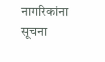नागरिकांना सूचना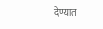देण्यात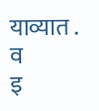याव्यात . व
इ